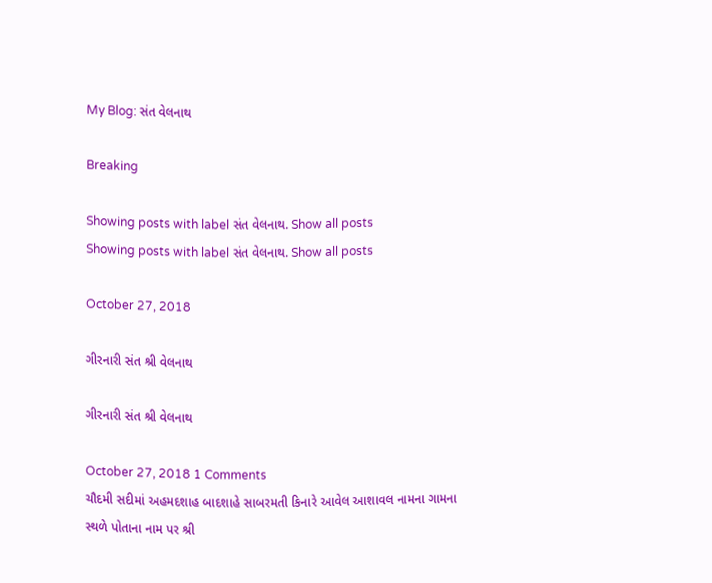My Blog: સંત વેલનાથ

Breaking

Showing posts with label સંત વેલનાથ. Show all posts
Showing posts with label સંત વેલનાથ. Show all posts

October 27, 2018

ગીરનારી સંત શ્રી વેલનાથ

ગીરનારી સંત શ્રી વેલનાથ

October 27, 2018 1 Comments
ચૌદમી સદીમાં અહમદશાહ બાદશાહે સાબરમતી કિનારે આવેલ આશાવલ નામના ગામના સ્થળે પોતાના નામ પર શ્રી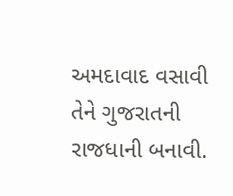અમદાવાદ વસાવી તેને ગુજરાતની રાજધાની બનાવી.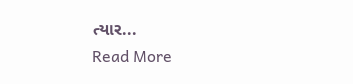ત્યાર...
Read More